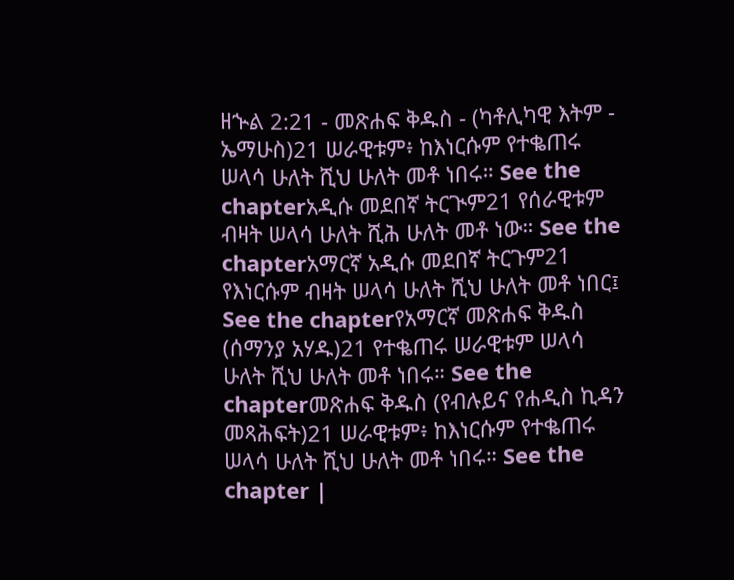ዘኍል 2:21 - መጽሐፍ ቅዱስ - (ካቶሊካዊ እትም - ኤማሁስ)21 ሠራዊቱም፥ ከእነርሱም የተቈጠሩ ሠላሳ ሁለት ሺህ ሁለት መቶ ነበሩ። See the chapterአዲሱ መደበኛ ትርጒም21 የሰራዊቱም ብዛት ሠላሳ ሁለት ሺሕ ሁለት መቶ ነው። See the chapterአማርኛ አዲሱ መደበኛ ትርጉም21 የእነርሱም ብዛት ሠላሳ ሁለት ሺህ ሁለት መቶ ነበር፤ See the chapterየአማርኛ መጽሐፍ ቅዱስ (ሰማንያ አሃዱ)21 የተቈጠሩ ሠራዊቱም ሠላሳ ሁለት ሺህ ሁለት መቶ ነበሩ። See the chapterመጽሐፍ ቅዱስ (የብሉይና የሐዲስ ኪዳን መጻሕፍት)21 ሠራዊቱም፥ ከእነርሱም የተቈጠሩ ሠላሳ ሁለት ሺህ ሁለት መቶ ነበሩ። See the chapter |